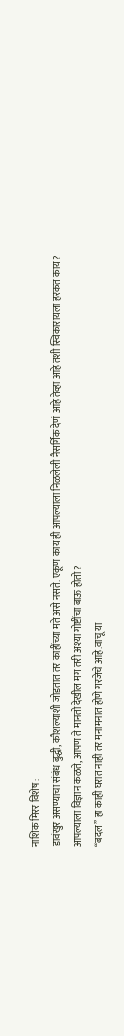नाशिक मिरर विशेष :
डावंखुर असण्याचा संबंध बुद्धी, कौशल्याशी जोडतात तर काहींच्या मते असे नसते. एकूण काय ही आपल्याला निळलेली नैसर्गिक देणं आहे तेव्हा आहे तशी स्विकारायला हरकत काय?
आपल्याला विज्ञान कळते, आपण ते मानतो देखील मग तरी अश्या गोष्टींचा बाऊ होतो?
“बदल” हा काही घरात नाही तर मनामनात होणे गरजेचे आहे.वाचू या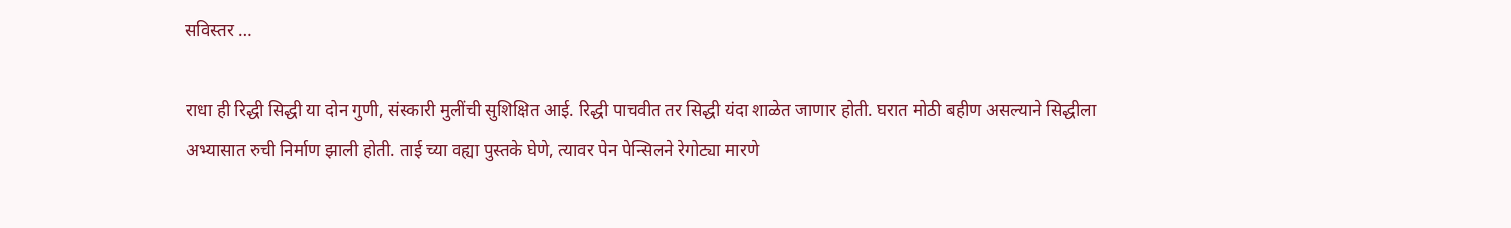सविस्तर …

राधा ही रिद्धी सिद्धी या दोन गुणी, संस्कारी मुलींची सुशिक्षित आई. रिद्धी पाचवीत तर सिद्धी यंदा शाळेत जाणार होती. घरात मोठी बहीण असल्याने सिद्धीला अभ्यासात रुची निर्माण झाली होती. ताई च्या वह्या पुस्तके घेणे, त्यावर पेन पेन्सिलने रेगोट्या मारणे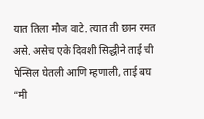यात तिला मौज वाटे. त्यात ती छान रमत असे. असेच एके दिवशी सिद्धीने ताई ची पेन्सिल घेतली आणि म्हणाली, ताई बघ “मी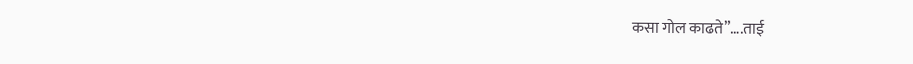कसा गोल काढते”….ताई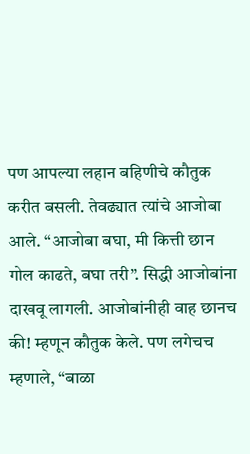पण आपल्या लहान बहिणीचे कौतुक करीत बसली. तेवढ्यात त्यांचे आजोबा आले. “आजोबा बघा, मी कित्ती छान गोल काढते, बघा तरी”. सिद्धी आजोबांना दाखवू लागली. आजोबांनीही वाह छानच की! म्हणून कौतुक केले. पण लगेचच म्हणाले, “बाळा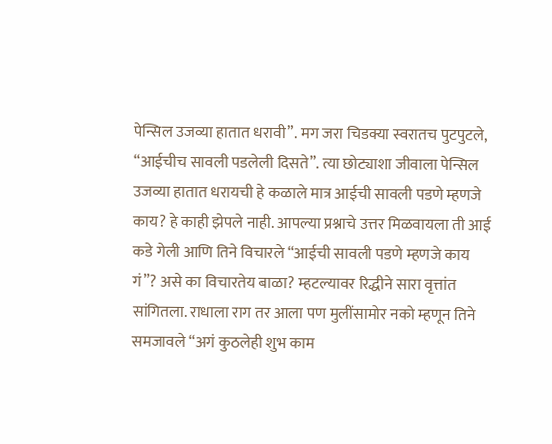पेन्सिल उजव्या हातात धरावी”. मग जरा चिडक्या स्वरातच पुटपुटले, “आईचीच सावली पडलेली दिसते”. त्या छोट्याशा जीवाला पेन्सिल उजव्या हातात धरायची हे कळाले मात्र आईची सावली पडणे म्हणजे काय? हे काही झेपले नाही. आपल्या प्रश्नाचे उत्तर मिळवायला ती आई कडे गेली आणि तिने विचारले “आईची सावली पडणे म्हणजे काय गं”? असे का विचारतेय बाळा? म्हटल्यावर रिद्धीने सारा वृत्तांत सांगितला. राधाला राग तर आला पण मुलींसामोर नको म्हणून तिने समजावले “अगं कुठलेही शुभ काम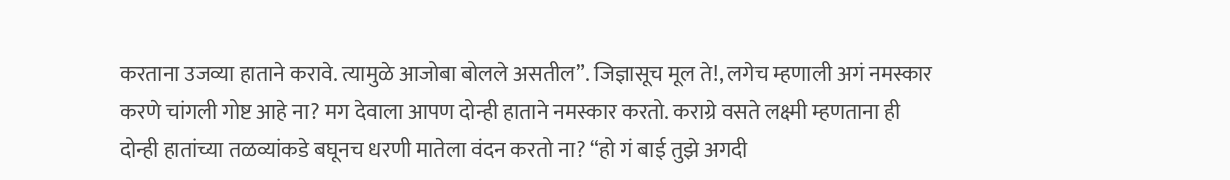करताना उजव्या हाताने करावे. त्यामुळे आजोबा बोलले असतील”. जिज्ञासूच मूल ते!, लगेच म्हणाली अगं नमस्कार करणे चांगली गोष्ट आहे ना? मग देवाला आपण दोन्ही हाताने नमस्कार करतो. कराग्रे वसते लक्ष्मी म्हणताना ही दोन्ही हातांच्या तळव्यांकडे बघूनच धरणी मातेला वंदन करतो ना? “हो गं बाई तुझे अगदी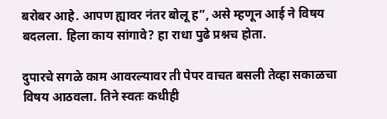बरोबर आहे. आपण ह्यावर नंतर बोलू ह”, असे म्हणून आई ने विषय बदलला. हिला काय सांगावे? हा राधा पुढे प्रश्नच होता.

दुपारचे सगळे काम आवरल्यावर ती पेपर वाचत बसली तेव्हा सकाळचा विषय आठवला. तिने स्वतः कधीही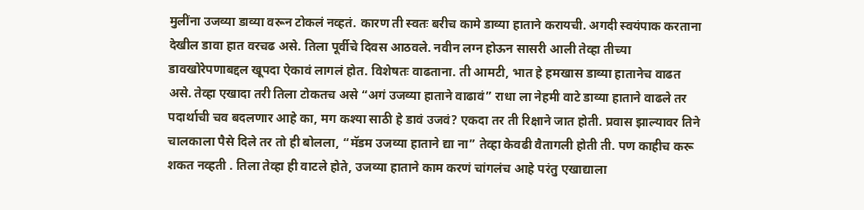मुलींना उजव्या डाव्या वरून टोकलं नव्हतं. कारण ती स्वतः बरीच कामे डाव्या हाताने करायची. अगदी स्वयंपाक करताना देखील डावा हात वरचढ असे. तिला पूर्वीचे दिवस आठवले. नवीन लग्न होऊन सासरी आली तेव्हा तीच्या डावखोरेपणाबद्दल खूपदा ऐकावं लागलं होत. विशेषतः वाढताना. ती आमटी, भात हे हमखास डाव्या हातानेच वाढत असे. तेव्हा एखादा तरी तिला टोकतच असे “अगं उजव्या हाताने वाढावं” राधा ला नेहमी वाटे डाव्या हाताने वाढले तर पदार्थाची चव बदलणार आहे का, मग कश्या साठी हे डावं उजवं? एकदा तर ती रिक्षाने जात होती. प्रवास झाल्यावर तिने चालकाला पैसे दिले तर तो ही बोलला, “मॅडम उजव्या हाताने द्या ना” तेव्हा केवढी वैतागली होती ती. पण काहीच करू शकत नव्हती . तिला तेव्हा ही वाटले होते, उजव्या हाताने काम करणं चांगलंच आहे परंतु एखाद्याला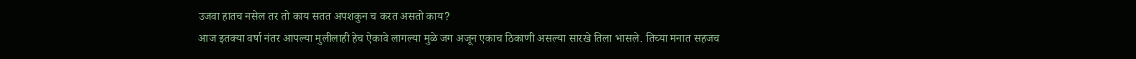उजवा हातच नसेल तर तो काय सतत अपशकुन च करत असतो काय?
आज इतक्या वर्षा नंतर आपल्या मुलीलाही हेच ऐकावे लागल्या मुळे जग अजून एकाच ठिकाणी असल्या सारखे तिला भासले. तिच्या मनात सहजच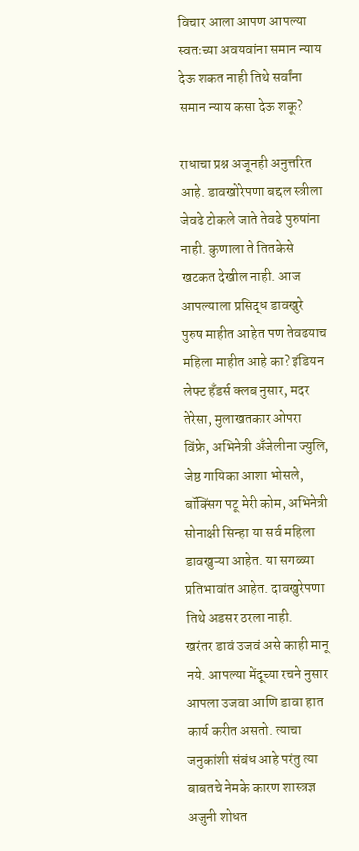विचार आला आपण आपल्या स्वतःच्या अवयवांना समान न्याय देऊ शकत नाही तिथे सर्वांना समान न्याय कसा देऊ शकू?

राधाचा प्रश्न अजूनही अनुत्तरित आहे. डावखोरेपणा बद्दल स्त्रीला जेवढे टोकले जाते तेवढे पुरुषांना नाही. कुणाला ते तितकेसे खटकत देखील नाही. आज आपल्याला प्रसिद्ध डावखुरे पुरुष माहीत आहेत पण तेवढयाच महिला माहीत आहे का? इंडियन लेफ्ट हँडर्स क्लब नुसार, मदर तेरेसा, मुलाखतकार ओपरा विंफ्रे, अभिनेत्री अँजेलीना ज्युलि, जेष्ठ गायिका आशा भोसले, बॉक्सिंग पटू मेरी कोम, अभिनेत्री सोनाक्षी सिन्हा या सर्व महिला डावखुऱ्या आहेत. या सगळ्या प्रतिभावांत आहेत. दावखुरेपणा तिथे अडसर ठरला नाही.
खरंतर डावं उजवं असे काही मानू नये. आपल्या मेंदूच्या रचने नुसार आपला उजवा आणि डावा हात कार्य करीत असतो. त्याचा जनुकांशी संबंध आहे परंतु त्या बाबतचे नेमके कारण शास्त्रज्ञ अजुनी शोधत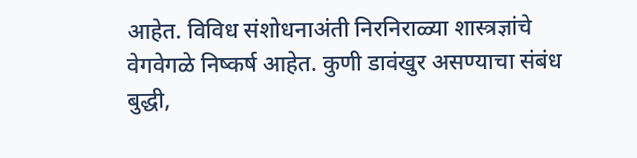आहेत. विविध संशोधनाअंती निरनिराळ्या शास्त्रज्ञांचे वेगवेगळे निष्कर्ष आहेत. कुणी डावंखुर असण्याचा संबंध बुद्धी,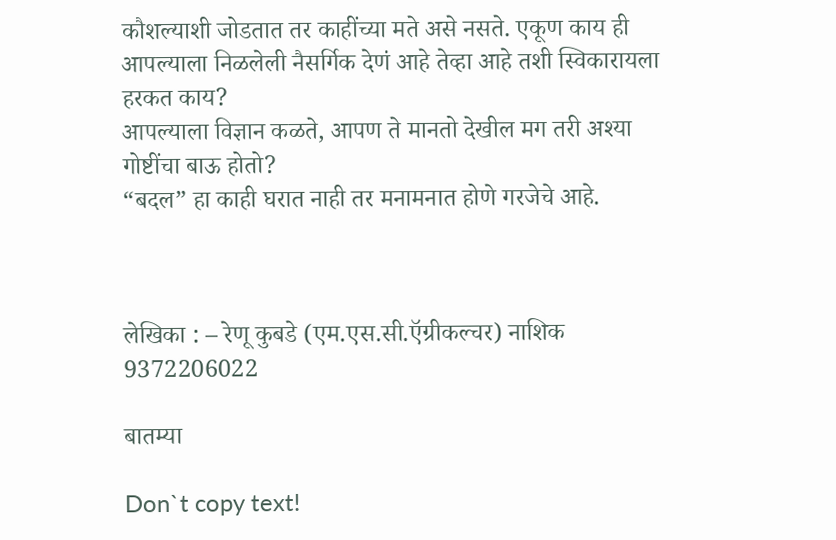कौशल्याशी जोडतात तर काहींच्या मते असे नसते. एकूण काय ही आपल्याला निळलेली नैसर्गिक देणं आहे तेव्हा आहे तशी स्विकारायला हरकत काय?
आपल्याला विज्ञान कळते, आपण ते मानतो देखील मग तरी अश्या गोष्टींचा बाऊ होतो?
“बदल” हा काही घरात नाही तर मनामनात होणे गरजेचे आहे.



लेखिका : – रेणू कुबडे (एम.एस.सी.ऍग्रीकल्चर) नाशिक
9372206022

बातम्या

Don`t copy text!